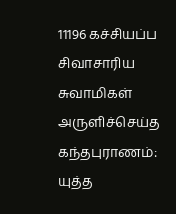11196 கச்சியப்ப சிவாசாரிய சுவாமிகள் அருளிச்செய்த கந்தபுராணம்: யுத்த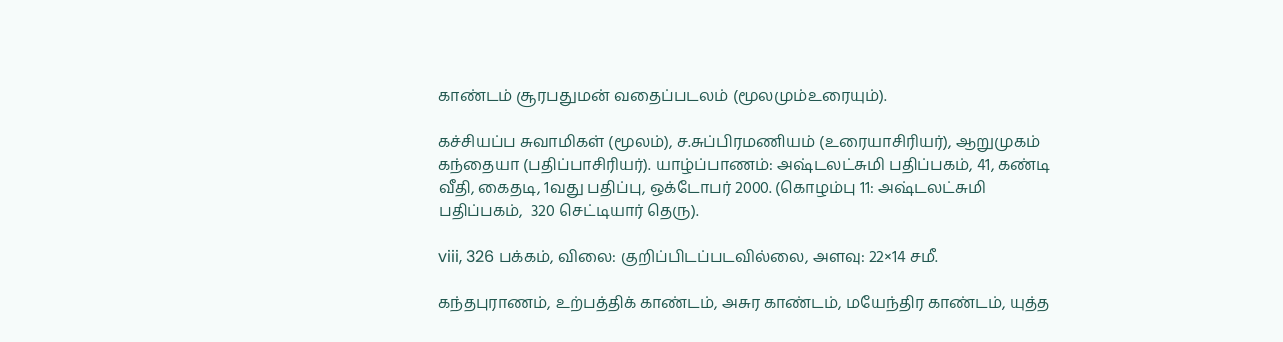காண்டம் சூரபதுமன் வதைப்படலம் (மூலமும்உரையும்).

கச்சியப்ப சுவாமிகள் (மூலம்), ச.சுப்பிரமணியம் (உரையாசிரியர்), ஆறுமுகம் கந்தையா (பதிப்பாசிரியர்). யாழ்ப்பாணம்: அஷ்டலட்சுமி பதிப்பகம், 41, கண்டி வீதி, கைதடி, 1வது பதிப்பு, ஒக்டோபர் 2000. (கொழம்பு 11: அஷ்டலட்சுமி பதிப்பகம்,  320 செட்டியார் தெரு).

viii, 326 பக்கம், விலை: குறிப்பிடப்படவில்லை, அளவு: 22×14 சமீ.

கந்தபுராணம், உற்பத்திக் காண்டம், அசுர காண்டம், மயேந்திர காண்டம், யுத்த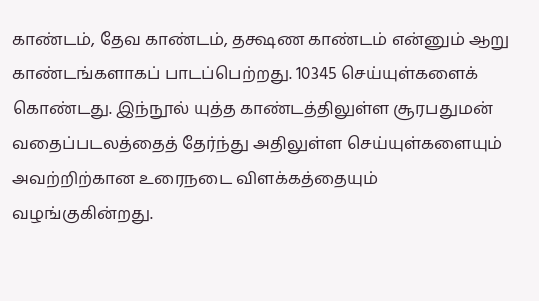காண்டம், தேவ காண்டம், தக்ஷண காண்டம் என்னும் ஆறு காண்டங்களாகப் பாடப்பெற்றது. 10345 செய்யுள்களைக் கொண்டது. இந்நூல் யுத்த காண்டத்திலுள்ள சூரபதுமன் வதைப்படலத்தைத் தேர்ந்து அதிலுள்ள செய்யுள்களையும் அவற்றிற்கான உரைநடை விளக்கத்தையும் வழங்குகின்றது.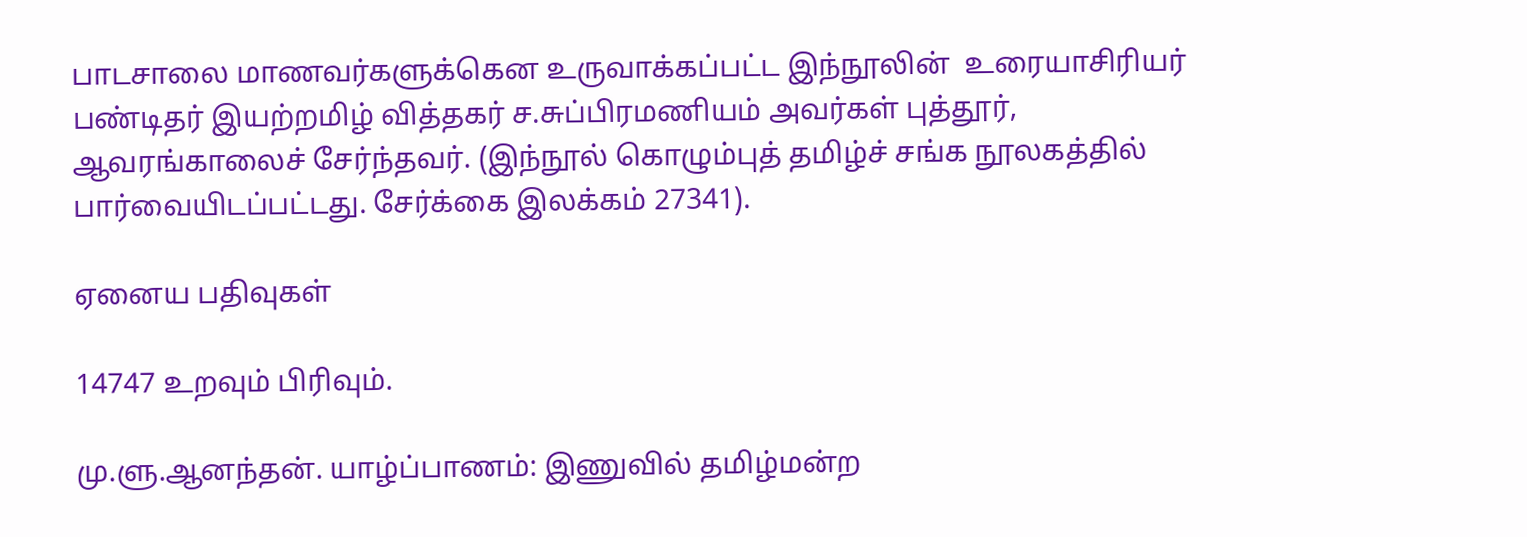பாடசாலை மாணவர்களுக்கென உருவாக்கப்பட்ட இந்நூலின்  உரையாசிரியர் பண்டிதர் இயற்றமிழ் வித்தகர் ச.சுப்பிரமணியம் அவர்கள் புத்தூர், ஆவரங்காலைச் சேர்ந்தவர். (இந்நூல் கொழும்புத் தமிழ்ச் சங்க நூலகத்தில் பார்வையிடப்பட்டது. சேர்க்கை இலக்கம் 27341).

ஏனைய பதிவுகள்

14747 உறவும் பிரிவும்.

மு.ளு.ஆனந்தன். யாழ்ப்பாணம்: இணுவில் தமிழ்மன்ற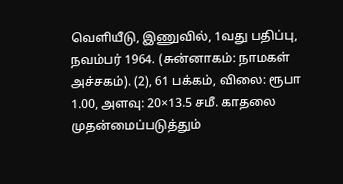வெளியீடு, இணுவில், 1வது பதிப்பு, நவம்பர் 1964. (சுன்னாகம்: நாமகள் அச்சகம்). (2), 61 பக்கம், விலை: ரூபா 1.00, அளவு: 20×13.5 சமீ. காதலை முதன்மைப்படுத்தும்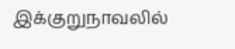இக்குறுநாவலில்